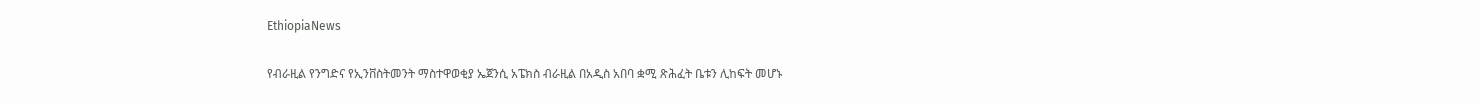EthiopiaNews

የብራዚል የንግድና የኢንቨስትመንት ማስተዋወቂያ ኤጀንሲ አፔክስ ብራዚል በአዲስ አበባ ቋሚ ጽሕፈት ቤቱን ሊከፍት መሆኑ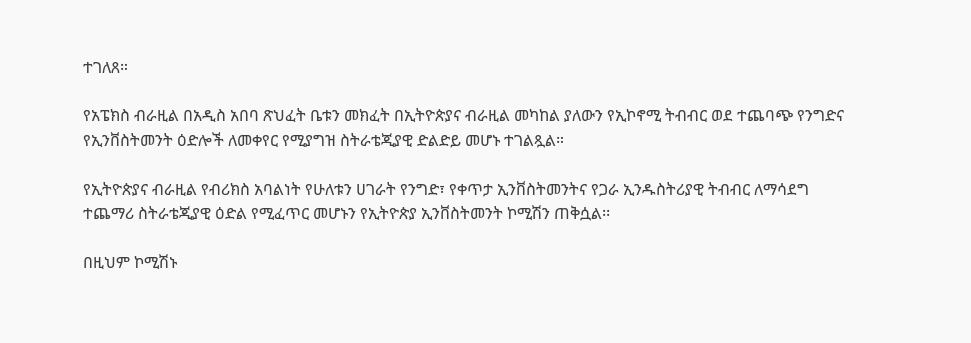ተገለጸ።

የአፔክስ ብራዚል በአዲስ አበባ ጽህፈት ቤቱን መክፈት በኢትዮጵያና ብራዚል መካከል ያለውን የኢኮኖሚ ትብብር ወደ ተጨባጭ የንግድና የኢንቨስትመንት ዕድሎች ለመቀየር የሚያግዝ ስትራቴጂያዊ ድልድይ መሆኑ ተገልጿል።

የኢትዮጵያና ብራዚል የብሪክስ አባልነት የሁለቱን ሀገራት የንግድ፣ የቀጥታ ኢንቨስትመንትና የጋራ ኢንዱስትሪያዊ ትብብር ለማሳደግ ተጨማሪ ስትራቴጂያዊ ዕድል የሚፈጥር መሆኑን የኢትዮጵያ ኢንቨስትመንት ኮሚሽን ጠቅሷል፡፡

በዚህም ኮሚሽኑ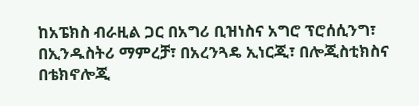ከአፔክስ ብራዚል ጋር በአግሪ ቢዝነስና አግሮ ፕሮሰሲንግ፣ በኢንዱስትሪ ማምረቻ፣ በአረንጓዴ ኢነርጂ፣ በሎጂስቲክስና በቴክኖሎጂ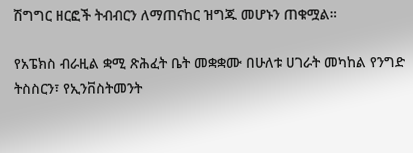ሽግግር ዘርፎች ትብብርን ለማጠናከር ዝግጁ መሆኑን ጠቁሟል።

የአፔክስ ብራዚል ቋሚ ጽሕፈት ቤት መቋቋሙ በሁለቱ ሀገራት መካከል የንግድ ትስስርን፣ የኢንቨስትመንት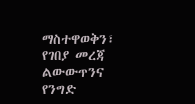ማስተዋወቅን፣ የገበያ መረጃ ልውውጥንና የንግድ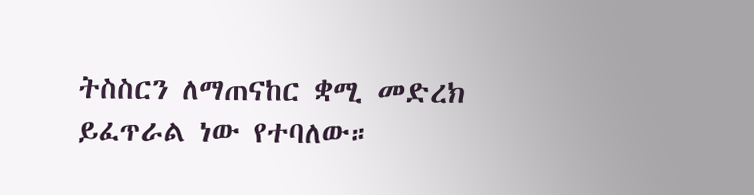ትስስርን ለማጠናከር ቋሚ መድረክ ይፈጥራል ነው የተባለው።